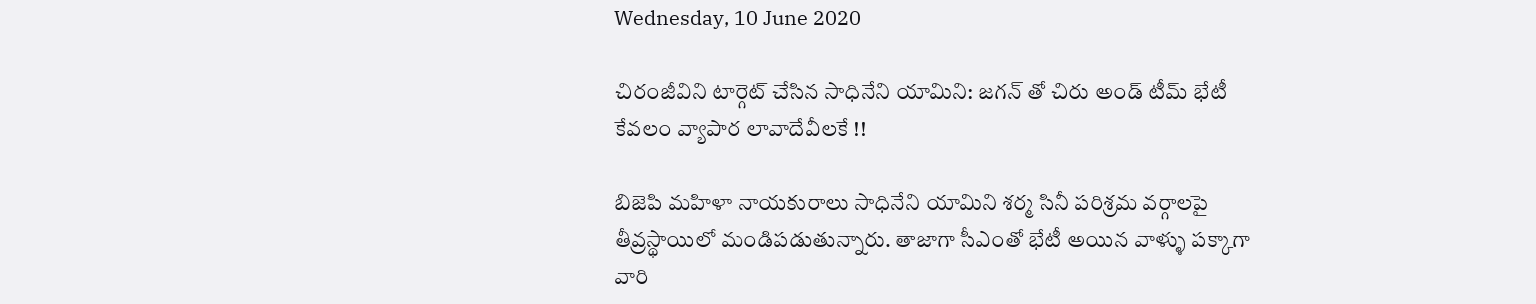Wednesday, 10 June 2020

చిరంజీవిని టార్గెట్ చేసిన సాధినేని యామిని: జగన్ తో చిరు అండ్ టీమ్ భేటీ కేవలం వ్యాపార లావాదేవీలకే !!

బిజెపి మహిళా నాయకురాలు సాధినేని యామిని శర్మ సినీ పరిశ్రమ వర్గాలపై తీవ్రస్థాయిలో మండిపడుతున్నారు. తాజాగా సీఎంతో భేటీ అయిన వాళ్ళు పక్కాగా వారి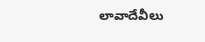లావాదేవీలు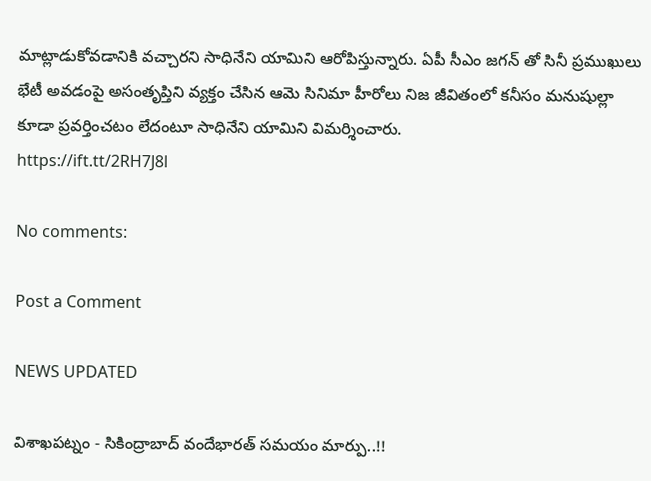మాట్లాడుకోవడానికి వచ్చారని సాధినేని యామిని ఆరోపిస్తున్నారు. ఏపీ సీఎం జగన్ తో సినీ ప్రముఖులు భేటీ అవడంపై అసంతృప్తిని వ్యక్తం చేసిన ఆమె సినిమా హీరోలు నిజ జీవితంలో కనీసం మనుషుల్లా కూడా ప్రవర్తించటం లేదంటూ సాధినేని యామిని విమర్శించారు.
https://ift.tt/2RH7J8l

No comments:

Post a Comment

NEWS UPDATED

విశాఖపట్నం - సికింద్రాబాద్ వందేభారత్ సమయం మార్పు..!!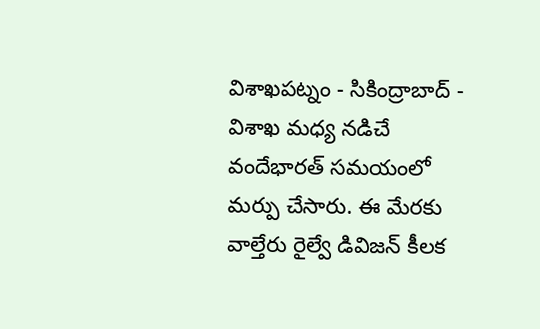విశాఖపట్నం - సికింద్రాబాద్ - విశాఖ మధ్య నడిచే వందేభారత్ సమయంలో మర్పు చేసారు. ఈ మేరకు వాల్తేరు రైల్వే డివిజన్ కీలక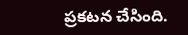ప్రకటన చేసింది.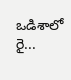ఒడిశాలో రై...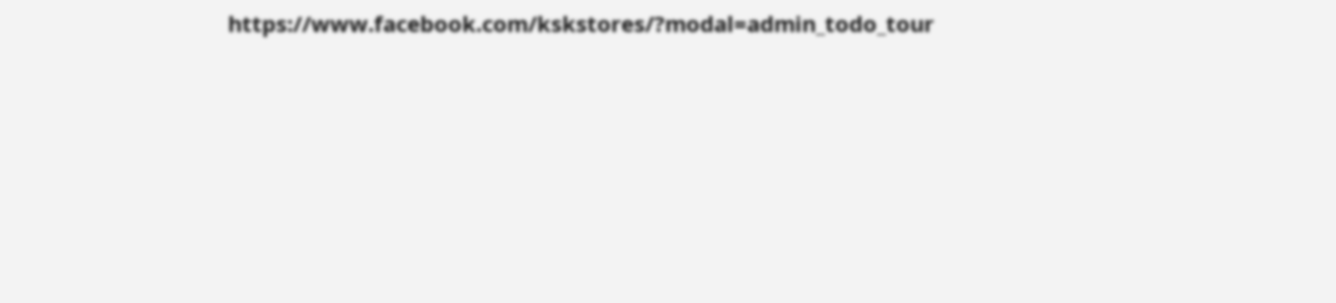https://www.facebook.com/kskstores/?modal=admin_todo_tour